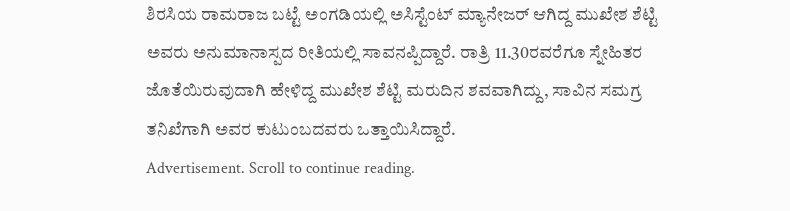ಶಿರಸಿಯ ರಾಮರಾಜ ಬಟ್ಟೆ ಅಂಗಡಿಯಲ್ಲಿ ಅಸಿಸ್ಟೆಂಟ್ ಮ್ಯಾನೇಜರ್ ಆಗಿದ್ದ ಮುಖೇಶ ಶೆಟ್ಟಿ ಅವರು ಅನುಮಾನಾಸ್ಪದ ರೀತಿಯಲ್ಲಿ ಸಾವನಪ್ಪಿದ್ದಾರೆ. ರಾತ್ರಿ 11.30ರವರೆಗೂ ಸ್ನೇಹಿತರ ಜೊತೆಯಿರುವುದಾಗಿ ಹೇಳಿದ್ದ ಮುಖೇಶ ಶೆಟ್ಟಿ ಮರುದಿನ ಶವವಾಗಿದ್ದು, ಸಾವಿನ ಸಮಗ್ರ ತನಿಖೆಗಾಗಿ ಅವರ ಕುಟುಂಬದವರು ಒತ್ತಾಯಿಸಿದ್ದಾರೆ.
Advertisement. Scroll to continue reading.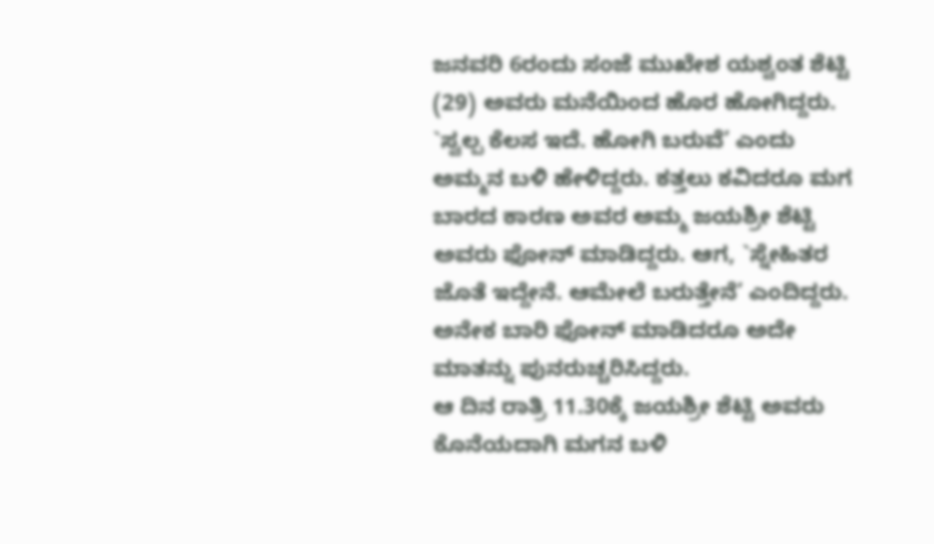ಜನವರಿ 6ರಂದು ಸಂಜೆ ಮುಖೇಶ ಯಶ್ವಂತ ಶೆಟ್ಟಿ (29) ಅವರು ಮನೆಯಿಂದ ಹೊರ ಹೋಗಿದ್ದರು. `ಸ್ವಲ್ಪ ಕೆಲಸ ಇದೆ. ಹೋಗಿ ಬರುವೆ’ ಎಂದು ಅಮ್ಮನ ಬಳಿ ಹೇಳಿದ್ದರು. ಕತ್ತಲು ಕವಿದರೂ ಮಗ ಬಾರದ ಕಾರಣ ಅವರ ಅಮ್ಮ ಜಯಶ್ರೀ ಶೆಟ್ಟಿ ಅವರು ಫೋನ್ ಮಾಡಿದ್ದರು. ಆಗ, `ಸ್ನೇಹಿತರ ಜೊತೆ ಇದ್ದೇನೆ. ಆಮೇಲೆ ಬರುತ್ತೇನೆ’ ಎಂದಿದ್ದರು. ಅನೇಕ ಬಾರಿ ಫೋನ್ ಮಾಡಿದರೂ ಅದೇ ಮಾತನ್ನು ಪುನರುಚ್ಚರಿಸಿದ್ದರು.
ಆ ದಿನ ರಾತ್ರಿ 11.30ಕ್ಕೆ ಜಯಶ್ರೀ ಶೆಟ್ಟಿ ಅವರು ಕೊನೆಯದಾಗಿ ಮಗನ ಬಳಿ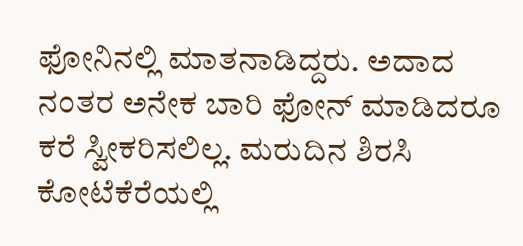ಫೋನಿನಲ್ಲಿ ಮಾತನಾಡಿದ್ದರು. ಅದಾದ ನಂತರ ಅನೇಕ ಬಾರಿ ಫೋನ್ ಮಾಡಿದರೂ ಕರೆ ಸ್ವೀಕರಿಸಲಿಲ್ಲ. ಮರುದಿನ ಶಿರಸಿ ಕೋಟೆಕೆರೆಯಲ್ಲಿ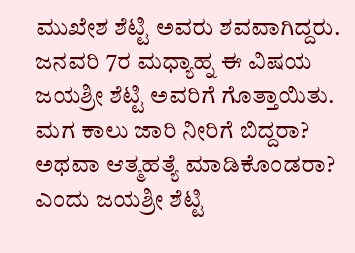ಮುಖೇಶ ಶೆಟ್ಟಿ ಅವರು ಶವವಾಗಿದ್ದರು. ಜನವರಿ 7ರ ಮಧ್ಯಾಹ್ನ ಈ ವಿಷಯ ಜಯಶ್ರೀ ಶೆಟ್ಟಿ ಅವರಿಗೆ ಗೊತ್ತಾಯಿತು. ಮಗ ಕಾಲು ಜಾರಿ ನೀರಿಗೆ ಬಿದ್ದರಾ? ಅಥವಾ ಆತ್ಮಹತ್ಯೆ ಮಾಡಿಕೊಂಡರಾ? ಎಂದು ಜಯಶ್ರೀ ಶೆಟ್ಟಿ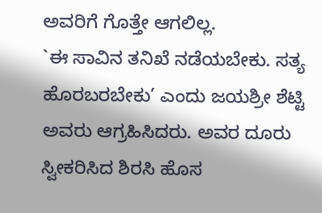ಅವರಿಗೆ ಗೊತ್ತೇ ಆಗಲಿಲ್ಲ.
`ಈ ಸಾವಿನ ತನಿಖೆ ನಡೆಯಬೇಕು. ಸತ್ಯ ಹೊರಬರಬೇಕು’ ಎಂದು ಜಯಶ್ರೀ ಶೆಟ್ಟಿ ಅವರು ಆಗ್ರಹಿಸಿದರು. ಅವರ ದೂರು ಸ್ವೀಕರಿಸಿದ ಶಿರಸಿ ಹೊಸ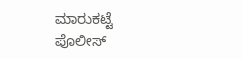ಮಾರುಕಟ್ಟೆ ಪೊಲೀಸ್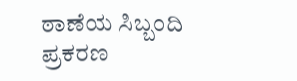ಠಾಣೆಯ ಸಿಬ್ಬಂದಿ ಪ್ರಕರಣ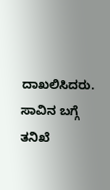ದಾಖಲಿಸಿದರು. ಸಾವಿನ ಬಗ್ಗೆ ತನಿಖೆ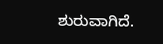ಶುರುವಾಗಿದೆ.